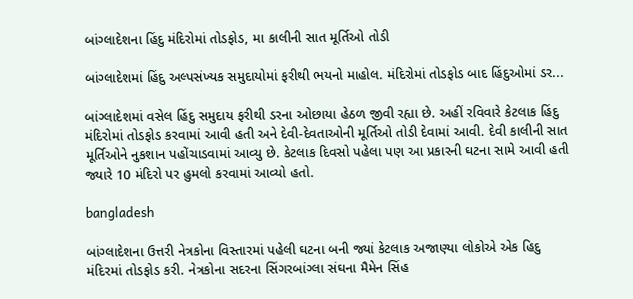બાંગ્લાદેશના હિંદુ મંદિરોમાં તોડફોડ, મા કાલીની સાત મૂર્તિઓ તોડી

બાંગ્લાદેશમાં હિંદુ અલ્પસંખ્યક સમુદાયોમાં ફરીથી ભયનો માહોલ. મંદિરોમાં તોડફોડ બાદ હિંદુઓમાં ડર...

બાંગ્લાદેશમાં વસેલ હિંદુ સમુદાય ફરીથી ડરના ઓછાયા હેઠળ જીવી રહ્યા છે. અહીં રવિવારે કેટલાક હિંદુ મંદિરોમાં તોડફોડ કરવામાં આવી હતી અને દેવી-દેવતાઓની મૂર્તિઓ તોડી દેવામાં આવી. દેવી કાલીની સાત મૂર્તિઓને નુકશાન પહોંચાડવામાં આવ્યુ છે. કેટલાક દિવસો પહેલા પણ આ પ્રકારની ઘટના સામે આવી હતી જ્યારે 10 મંદિરો પર હુમલો કરવામાં આવ્યો હતો.

bangladesh

બાંગ્લાદેશના ઉત્તરી નેત્રકોના વિસ્તારમાં પહેલી ઘટના બની જ્યાં કેટલાક અજાણ્યા લોકોએ એક હિદુ મંદિરમાં તોડફોડ કરી. નેત્રકોના સદરના સિંગરબાંગ્લા સંઘના મૈમેન સિંહ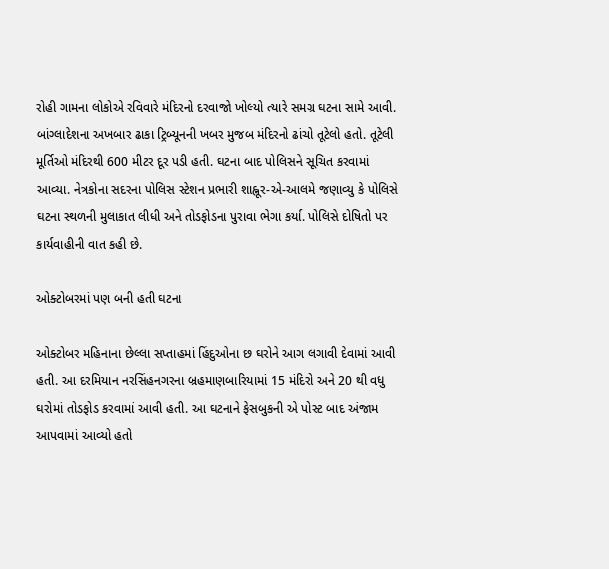રોહી ગામના લોકોએ રવિવારે મંદિરનો દરવાજો ખોલ્યો ત્યારે સમગ્ર ઘટના સામે આવી. બાંગ્લાદેશના અખબાર ઢાકા ટ્રિબ્યૂનની ખબર મુજબ મંદિરનો ઢાંચો તૂટેલો હતો. તૂટેલી મૂર્તિઓ મંદિરથી 600 મીટર દૂર પડી હતી. ઘટના બાદ પોલિસને સૂચિત કરવામાં આવ્યા. નેત્રકોના સદરના પોલિસ સ્ટેશન પ્રભારી શાહ્નૂર-એ-આલમે જણાવ્યુ કે પોલિસે ઘટના સ્થળની મુલાકાત લીધી અને તોડફોડના પુરાવા ભેગા કર્યા. પોલિસે દોષિતો પર કાર્યવાહીની વાત કહી છે.

ઓક્ટોબરમાં પણ બની હતી ઘટના

ઓક્ટોબર મહિનાના છેલ્લા સપ્તાહમાં હિંદુઓના છ ઘરોને આગ લગાવી દેવામાં આવી હતી. આ દરમિયાન નરસિંહનગરના બ્રહમાણબારિયામાં 15 મંદિરો અને 20 થી વધુ ઘરોમાં તોડફોડ કરવામાં આવી હતી. આ ઘટનાને ફેસબુકની એ પોસ્ટ બાદ અંજામ આપવામાં આવ્યો હતો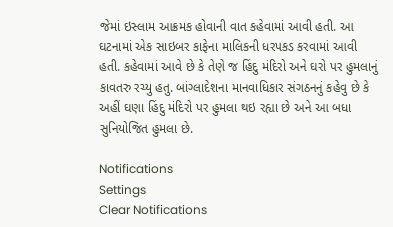જેમાં ઇસ્લામ આક્રમક હોવાની વાત કહેવામાં આવી હતી. આ ઘટનામાં એક સાઇબર કાફેના માલિકની ધરપકડ કરવામાં આવી હતી. કહેવામાં આવે છે કે તેણે જ હિંદુ મંદિરો અને ઘરો પર હુમલાનું કાવતરુ રચ્યુ હતુ. બાંગ્લાદેશના માનવાધિકાર સંગઠનનું કહેવુ છે કે અહીં ઘણા હિંદુ મંદિરો પર હુમલા થઇ રહ્યા છે અને આ બધા સુનિયોજિત હુમલા છે.

Notifications
Settings
Clear Notifications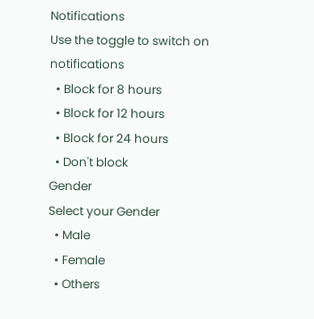Notifications
Use the toggle to switch on notifications
  • Block for 8 hours
  • Block for 12 hours
  • Block for 24 hours
  • Don't block
Gender
Select your Gender
  • Male
  • Female
  • Others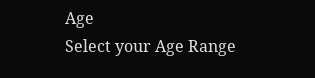Age
Select your Age Range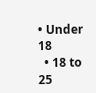• Under 18
  • 18 to 25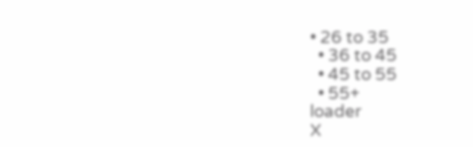• 26 to 35
  • 36 to 45
  • 45 to 55
  • 55+
loader
X